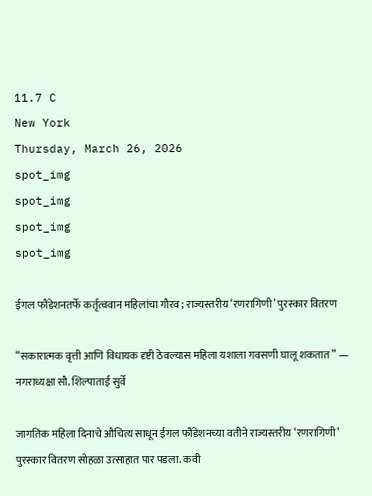11.7 C
New York
Thursday, March 26, 2026
spot_img
spot_img
spot_img
spot_img

ईगल फौंडेशनतर्फे कर्तृत्ववान महिलांचा गौरव ; राज्यस्तरीय ‘रणरागिणी’ पुरस्कार वितरण

“सकारात्मक वृत्ती आणि विधायक दृष्टी ठेवल्यास महिला यशाला गवसणी घालू शकतात” — नगराध्यक्षा सौ. शिल्पाताई सुर्वे

जागतिक महिला दिनाचे औचित्य साधून ईगल फौंडेशनच्या वतीने राज्यस्तरीय ‘रणरागिणी’ पुरस्कार वितरण सोहळा उत्साहात पार पडला. कवी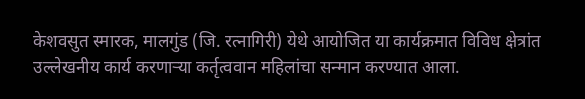केशवसुत स्मारक, मालगुंड (जि. रत्नागिरी) येथे आयोजित या कार्यक्रमात विविध क्षेत्रांत उल्लेखनीय कार्य करणाऱ्या कर्तृत्ववान महिलांचा सन्मान करण्यात आला.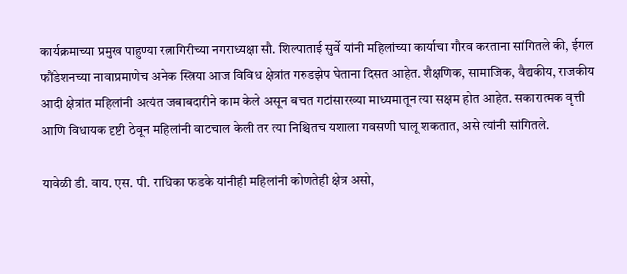कार्यक्रमाच्या प्रमुख पाहुण्या रत्नागिरीच्या नगराध्यक्षा सौ. शिल्पाताई सुर्वे यांनी महिलांच्या कार्याचा गौरव करताना सांगितले की, ईगल फौंडेशनच्या नावाप्रमाणेच अनेक स्त्रिया आज विविध क्षेत्रांत गरुडझेप घेताना दिसत आहेत. शैक्षणिक, सामाजिक, वैद्यकीय, राजकीय आदी क्षेत्रांत महिलांनी अत्यंत जबाबदारीने काम केले असून बचत गटांसारख्या माध्यमातून त्या सक्षम होत आहेत. सकारात्मक वृत्ती आणि विधायक दृष्टी ठेवून महिलांनी वाटचाल केली तर त्या निश्चितच यशाला गवसणी घालू शकतात, असे त्यांनी सांगितले.

यावेळी डी. वाय. एस. पी. राधिका फडके यांनीही महिलांनी कोणतेही क्षेत्र असो,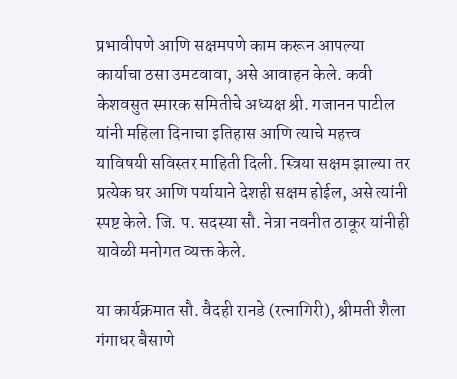प्रभावीपणे आणि सक्षमपणे काम करून आपल्या कार्याचा ठसा उमटवावा, असे आवाहन केले. कवी केशवसुत स्मारक समितीचे अध्यक्ष श्री. गजानन पाटील यांनी महिला दिनाचा इतिहास आणि त्याचे महत्त्व याविषयी सविस्तर माहिती दिली. स्त्रिया सक्षम झाल्या तर प्रत्येक घर आणि पर्यायाने देशही सक्षम होईल, असे त्यांनी स्पष्ट केले. जि. प. सदस्या सौ. नेत्रा नवनीत ठाकूर यांनीही यावेळी मनोगत व्यक्त केले.

या कार्यक्रमात सौ. वैदही रानडे (रत्नागिरी), श्रीमती शैला गंगाधर बैसाणे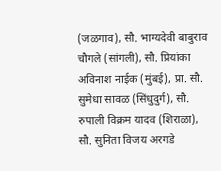(जळगाव), सौ. भाग्यदेवी बाबुराव चौगले (सांगली), सौ. प्रियांका अविनाश नाईक (मुंबई), प्रा. सौ. सुमेधा सावळ (सिंधुदुर्ग), सौ. रुपाली विक्रम यादव (शिराळा), सौ. सुनिता विजय अरगडे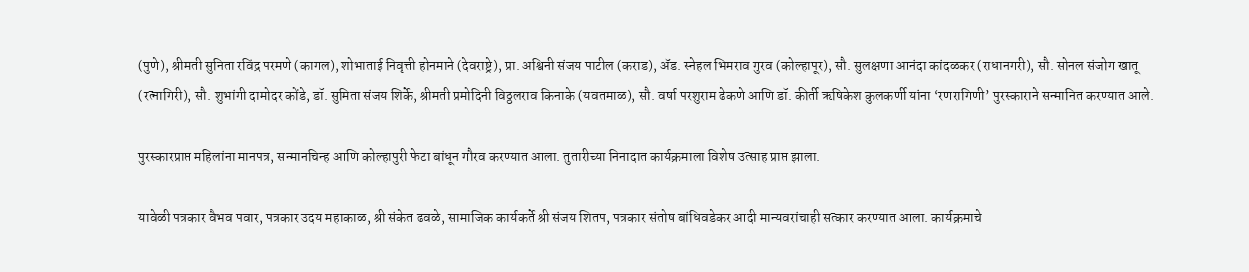(पुणे), श्रीमती सुनिता रविंद्र परमणे (कागल), शोभाताई निवृत्ती होनमाने (देवराष्ट्रे), प्रा. अश्विनी संजय पाटील (कराड), ॲड. स्नेहल भिमराव गुरव (कोल्हापूर), सौ. सुलक्षणा आनंदा कांदळकर (राधानगरी), सौ. सोनल संजोग खातू (रत्नागिरी), सौ. शुभांगी दामोदर कोंडे, डॉ. सुमिता संजय शिर्के, श्रीमती प्रमोदिनी विठ्ठलराव किनाके (यवतमाळ), सौ. वर्षा परशुराम ढेकणे आणि डॉ. कीर्ती ऋषिकेश कुलकर्णी यांना ‘रणरागिणी’ पुरस्काराने सन्मानित करण्यात आले.

पुरस्कारप्राप्त महिलांना मानपत्र, सन्मानचिन्ह आणि कोल्हापुरी फेटा बांधून गौरव करण्यात आला. तुतारीच्या निनादात कार्यक्रमाला विशेष उत्साह प्राप्त झाला.

यावेळी पत्रकार वैभव पवार, पत्रकार उदय महाकाळ, श्री संकेत ढवळे, सामाजिक कार्यकर्ते श्री संजय शितप, पत्रकार संतोष बांधिवडेकर आदी मान्यवरांचाही सत्कार करण्यात आला. कार्यक्रमाचे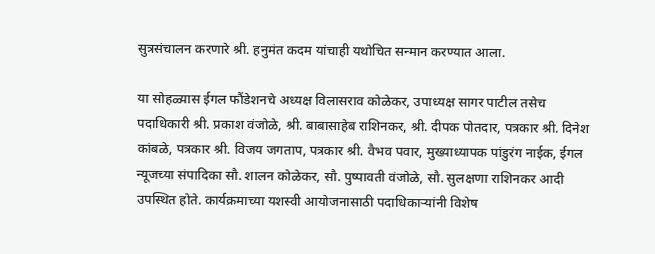सुत्रसंचालन करणारे श्री. हनुमंत कदम यांचाही यथोचित सन्मान करण्यात आला.

या सोहळ्यास ईगल फौंडेशनचे अध्यक्ष विलासराव कोळेकर, उपाध्यक्ष सागर पाटील तसेच पदाधिकारी श्री. प्रकाश वंजोळे, श्री. बाबासाहेब राशिनकर, श्री. दीपक पोतदार, पत्रकार श्री. दिनेश कांबळे, पत्रकार श्री. विजय जगताप, पत्रकार श्री. वैभव पवार, मुख्याध्यापक पांडुरंग नाईक, ईगल न्यूजच्या संपादिका सौ. शालन कोळेकर, सौ. पुष्पावती वंजोळे, सौ. सुलक्षणा राशिनकर आदी उपस्थित होते. कार्यक्रमाच्या यशस्वी आयोजनासाठी पदाधिकाऱ्यांनी विशेष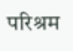परिश्रम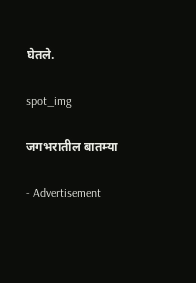घेतले.

spot_img

जगभरातील बातम्या

- Advertisement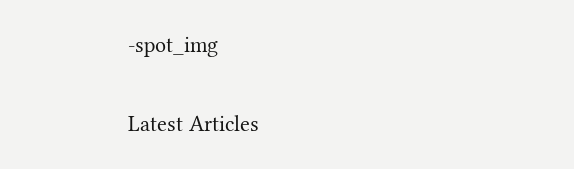-spot_img

Latest Articles